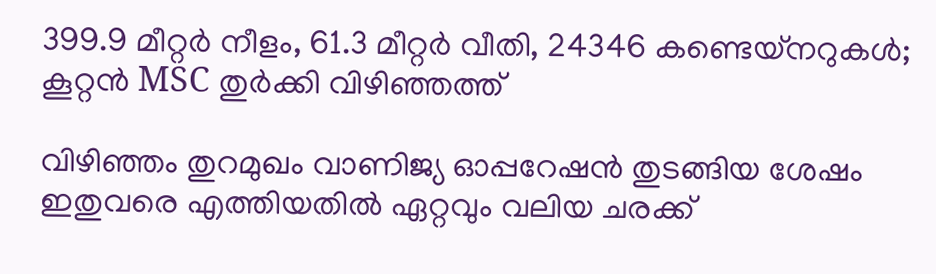399.9 മീറ്റര്‍ നീളം, 61.3 മീറ്റര്‍ വീതി, 24346 കണ്ടെയ്നറുകള്‍; കൂറ്റന്‍ MSC തുര്‍ക്കി വിഴിഞ്ഞത്ത്

വിഴിഞ്ഞം തുറമുഖം വാണിജ്യ ഓപ്പറേഷന്‍ തുടങ്ങിയ ശേഷം ഇതുവരെ എത്തിയതില്‍ ഏറ്റവും വലിയ ചരക്ക്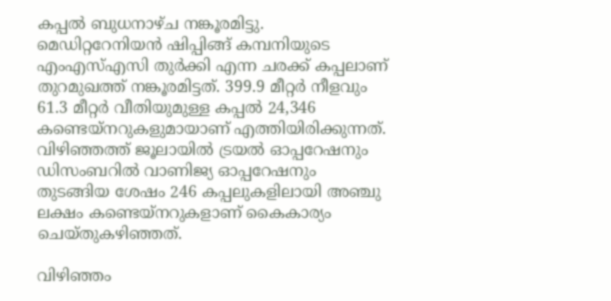കപ്പല്‍ ബുധനാഴ്ച നങ്കൂരമിട്ടു. മെഡിറ്ററേനിയന്‍ ഷിപ്പിങ്ങ് കമ്പനിയുടെ എംഎസ്എസി തുര്‍ക്കി എന്ന ചരക്ക് കപ്പലാണ് തുറമുഖത്ത് നങ്കൂരമിട്ടത്. 399.9 മീറ്റര്‍ നീളവും  61.3 മീറ്റര്‍ വീതിയുമുള്ള കപ്പല്‍ 24,346 കണ്ടെയ്‌നറുകളുമായാണ് എത്തിയിരിക്കുന്നത്. വിഴിഞ്ഞത്ത് ജൂലായില്‍ ട്രയല്‍ ഓപ്പറേഷനും ഡിസംബറില്‍ വാണിജ്യ ഓപ്പറേഷനും തുടങ്ങിയ ശേഷം 246 കപ്പലുകളിലായി അഞ്ചു ലക്ഷം കണ്ടെയ്‌നറുകളാണ് കൈകാര്യം ചെയ്തുകഴിഞ്ഞത്.

വിഴിഞ്ഞം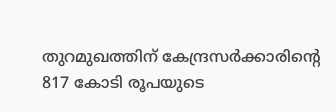തുറമുഖത്തിന് കേന്ദ്രസര്‍ക്കാരിന്റെ 817 കോടി രൂപയുടെ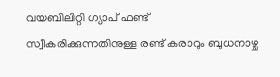വയബിലിറ്റി ഗ്യാപ് ഫണ്ട്  സ്വീകരിക്കുന്നതിനുള്ള രണ്ട്‌ കരാറും ബുധനാഴ്ച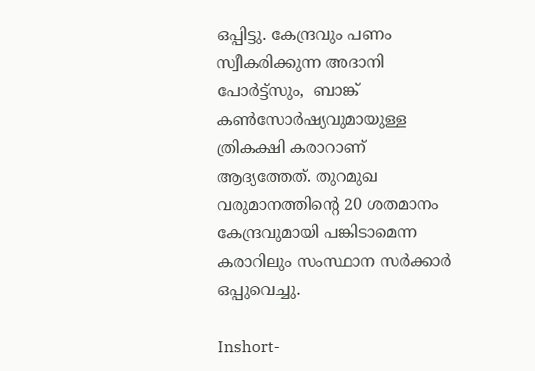ഒപ്പിട്ടു. കേന്ദ്രവും പണം സ്വീകരിക്കുന്ന അദാനി പോര്‍ട്ട്‌സും,  ബാങ്ക് കണ്‍സോര്‍ഷ്യവുമായുള്ള ത്രികക്ഷി കരാറാണ് ആദ്യത്തേത്. തുറമുഖ വരുമാനത്തിന്റെ 20 ശതമാനം കേന്ദ്രവുമായി പങ്കിടാമെന്ന  കരാറിലും സംസ്ഥാന സര്‍ക്കാര്‍ ഒപ്പുവെച്ചു.

Inshort-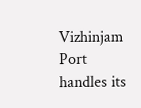Vizhinjam Port handles its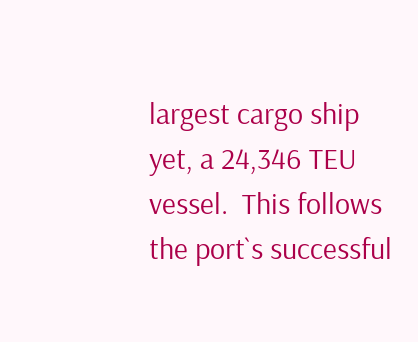largest cargo ship yet, a 24,346 TEU vessel.  This follows the port`s successful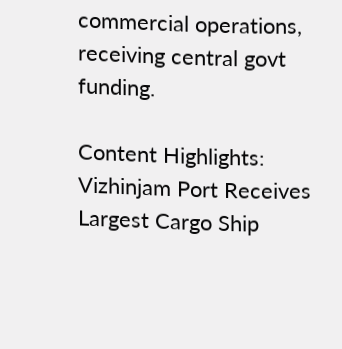commercial operations, receiving central govt funding.

Content Highlights: Vizhinjam Port Receives Largest Cargo Ship